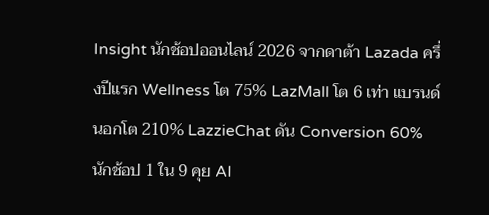Insight นักช้อปออนไลน์ 2026 จากดาต้า Lazada ครึ่งปีแรก Wellness โต 75% LazMall โต 6 เท่า แบรนด์นอกโต 210% LazzieChat ดัน Conversion 60% นักช้อป 1 ใน 9 คุย AI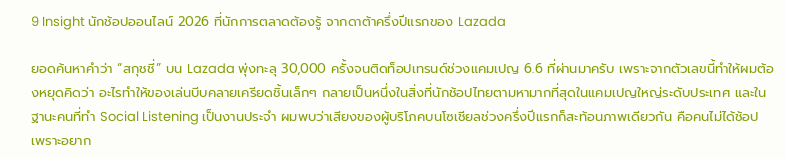9 Insight นักช้อปออนไลน์ 2026 ที่นักการตลาดต้องรู้ จากดาต้าครึ่งปีแรกของ Lazada

ยอดค้นหาคำว่า “สกุชชี่” บน Lazada พุ่งทะลุ 30,000 ครั้งจนติดท็อปเทรนด์ช่วงแคมเปญ 6.6 ที่ผ่านมาครับ เพราะจากตัวเลขนี้ทำให้ผมต้องหยุดคิดว่า อะไรทำให้ของเล่นบีบคลายเครียดชิ้นเล็กๆ กลายเป็นหนึ่งในสิ่งที่นักช้อปไทยตามหามากที่สุดในแคมเปญใหญ่ระดับประเทศ และในฐานะคนที่ทำ Social Listening เป็นงานประจำ ผมพบว่าเสียงของผู้บริโภคบนโซเชียลช่วงครึ่งปีแรกก็สะท้อนภาพเดียวกัน คือคนไม่ได้ช้อปเพราะอยาก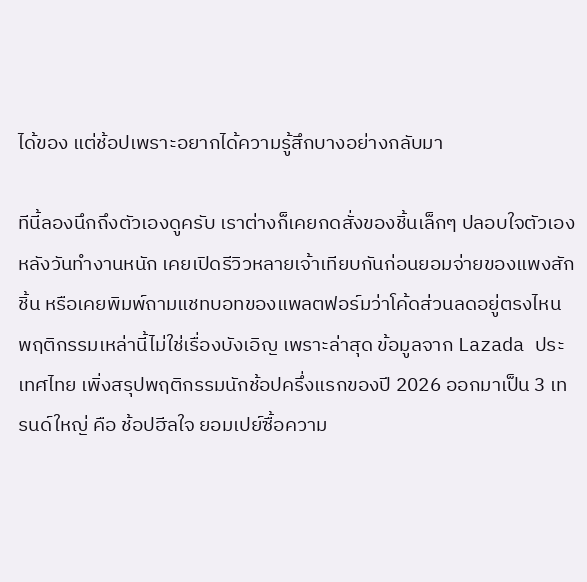ได้ของ แต่ช้อปเพราะอยากได้ความรู้สึกบางอย่างกลับมา

ทีนี้ลองนึกถึงตัวเองดูครับ เราต่างก็เคยกดสั่งของชิ้นเล็กๆ ปลอบใจตัวเองหลังวันทำงานหนัก เคยเปิดรีวิวหลายเจ้าเทียบกันก่อนยอมจ่ายของแพงสักชิ้น หรือเคยพิมพ์ถามแชทบอทของแพลตฟอร์มว่าโค้ดส่วนลดอยู่ตรงไหน พฤติกรรมเหล่านี้ไม่ใช่เรื่องบังเอิญ เพราะล่าสุด ข้อมูลจาก Lazada ประเทศไทย เพิ่งสรุปพฤติกรรมนักช้อปครึ่งแรกของปี 2026 ออกมาเป็น 3 เทรนด์ใหญ่ คือ ช้อปฮีลใจ ยอมเปย์ซื้อความ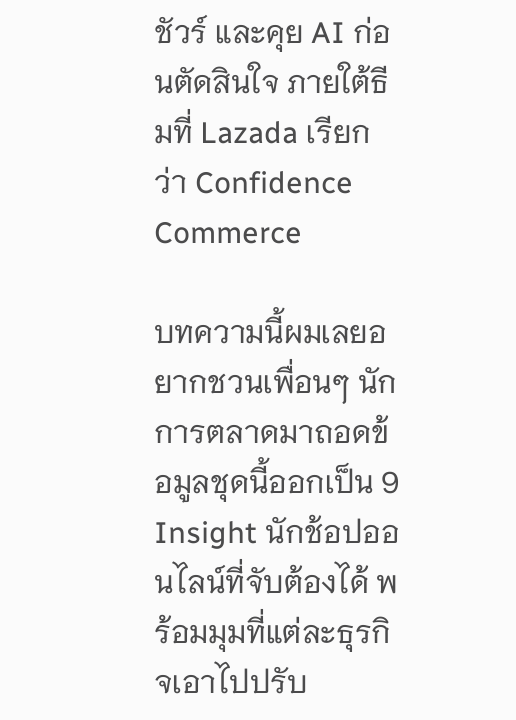ชัวร์ และคุย AI ก่อนตัดสินใจ ภายใต้ธีมที่ Lazada เรียกว่า Confidence Commerce

บทความนี้ผมเลยอยากชวนเพื่อนๆ นักการตลาดมาถอดข้อมูลชุดนี้ออกเป็น 9 Insight นักช้อปออนไลน์ที่จับต้องได้ พร้อมมุมที่แต่ละธุรกิจเอาไปปรับ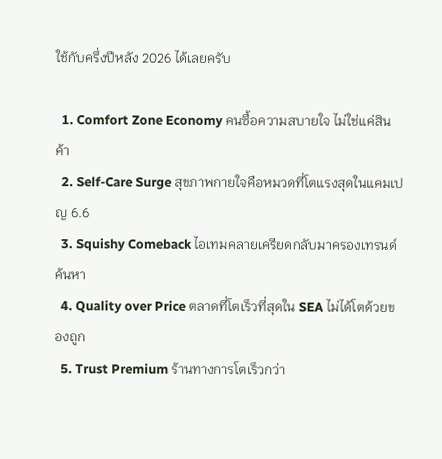ใช้กับครึ่งปีหลัง 2026 ได้เลยครับ

  1. Comfort Zone Economy คนซื้อความสบายใจ ไม่ใช่แค่สินค้า
  2. Self-Care Surge สุขภาพกายใจคือหมวดที่โตแรงสุดในแคมเปญ 6.6
  3. Squishy Comeback ไอเทมคลายเครียดกลับมาครองเทรนด์ค้นหา
  4. Quality over Price ตลาดที่โตเร็วที่สุดใน SEA ไม่ได้โตด้วยของถูก
  5. Trust Premium ร้านทางการโตเร็วกว่า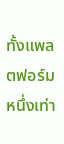ทั้งแพลตฟอร์มหนึ่งเท่า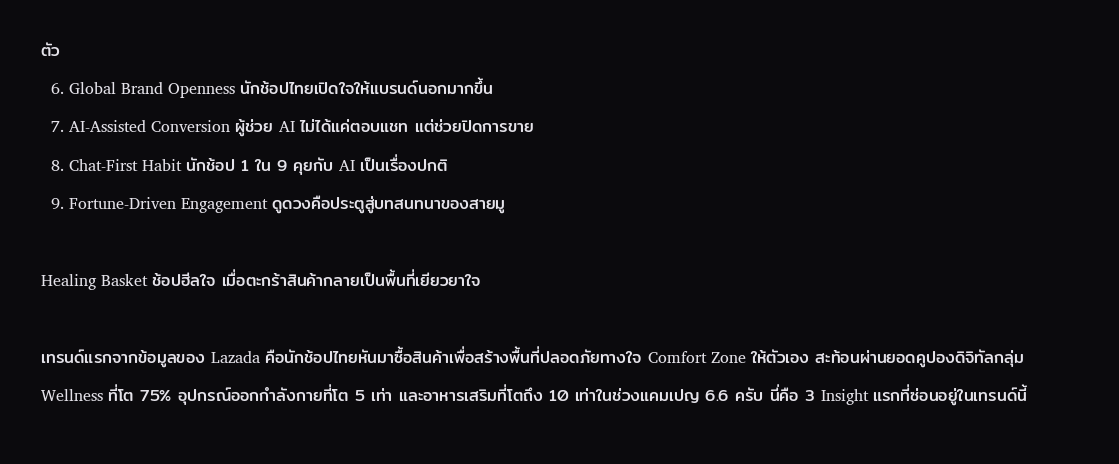ตัว
  6. Global Brand Openness นักช้อปไทยเปิดใจให้แบรนด์นอกมากขึ้น
  7. AI-Assisted Conversion ผู้ช่วย AI ไม่ได้แค่ตอบแชท แต่ช่วยปิดการขาย
  8. Chat-First Habit นักช้อป 1 ใน 9 คุยกับ AI เป็นเรื่องปกติ
  9. Fortune-Driven Engagement ดูดวงคือประตูสู่บทสนทนาของสายมู

Healing Basket ช้อปฮีลใจ เมื่อตะกร้าสินค้ากลายเป็นพื้นที่เยียวยาใจ

เทรนด์แรกจากข้อมูลของ Lazada คือนักช้อปไทยหันมาซื้อสินค้าเพื่อสร้างพื้นที่ปลอดภัยทางใจ Comfort Zone ให้ตัวเอง สะท้อนผ่านยอดคูปองดิจิทัลกลุ่ม Wellness ที่โต 75% อุปกรณ์ออกกำลังกายที่โต 5 เท่า และอาหารเสริมที่โตถึง 10 เท่าในช่วงแคมเปญ 6.6 ครับ นี่คือ 3 Insight แรกที่ซ่อนอยู่ในเทรนด์นี้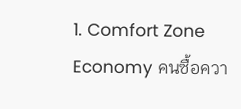1. Comfort Zone Economy คนซื้อควา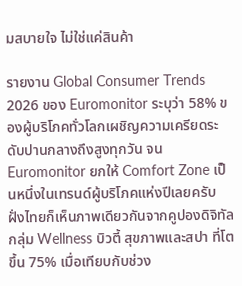มสบายใจ ไม่ใช่แค่สินค้า

รายงาน Global Consumer Trends 2026 ของ Euromonitor ระบุว่า 58% ของผู้บริโภคทั่วโลกเผชิญความเครียดระดับปานกลางถึงสูงทุกวัน จน Euromonitor ยกให้ Comfort Zone เป็นหนึ่งในเทรนด์ผู้บริโภคแห่งปีเลยครับ ฝั่งไทยก็เห็นภาพเดียวกันจากคูปองดิจิทัลกลุ่ม Wellness บิวตี้ สุขภาพและสปา ที่โตขึ้น 75% เมื่อเทียบกับช่วง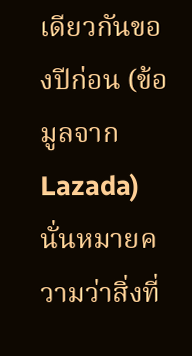เดียวกันของปีก่อน (ข้อมูลจาก Lazada) นั่นหมายความว่าสิ่งที่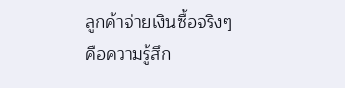ลูกค้าจ่ายเงินซื้อจริงๆ คือความรู้สึก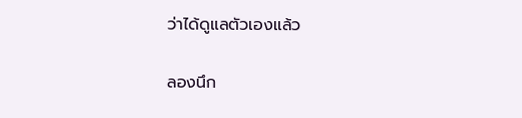ว่าได้ดูแลตัวเองแล้ว

ลองนึก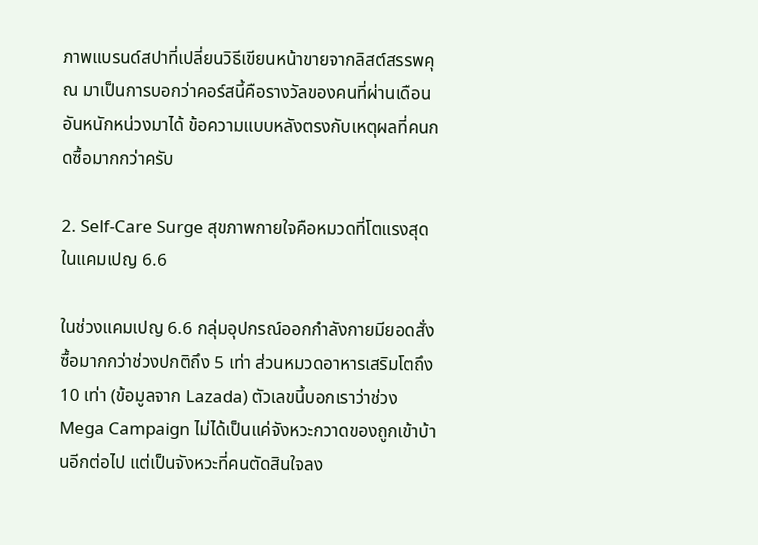ภาพแบรนด์สปาที่เปลี่ยนวิธีเขียนหน้าขายจากลิสต์สรรพคุณ มาเป็นการบอกว่าคอร์สนี้คือรางวัลของคนที่ผ่านเดือนอันหนักหน่วงมาได้ ข้อความแบบหลังตรงกับเหตุผลที่คนกดซื้อมากกว่าครับ

2. Self-Care Surge สุขภาพกายใจคือหมวดที่โตแรงสุดในแคมเปญ 6.6

ในช่วงแคมเปญ 6.6 กลุ่มอุปกรณ์ออกกำลังกายมียอดสั่งซื้อมากกว่าช่วงปกติถึง 5 เท่า ส่วนหมวดอาหารเสริมโตถึง 10 เท่า (ข้อมูลจาก Lazada) ตัวเลขนี้บอกเราว่าช่วง Mega Campaign ไม่ได้เป็นแค่จังหวะกวาดของถูกเข้าบ้านอีกต่อไป แต่เป็นจังหวะที่คนตัดสินใจลง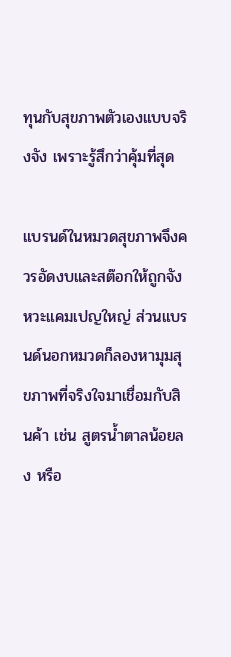ทุนกับสุขภาพตัวเองแบบจริงจัง เพราะรู้สึกว่าคุ้มที่สุด

แบรนด์ในหมวดสุขภาพจึงควรอัดงบและสต๊อกให้ถูกจังหวะแคมเปญใหญ่ ส่วนแบรนด์นอกหมวดก็ลองหามุมสุขภาพที่จริงใจมาเชื่อมกับสินค้า เช่น สูตรน้ำตาลน้อยลง หรือ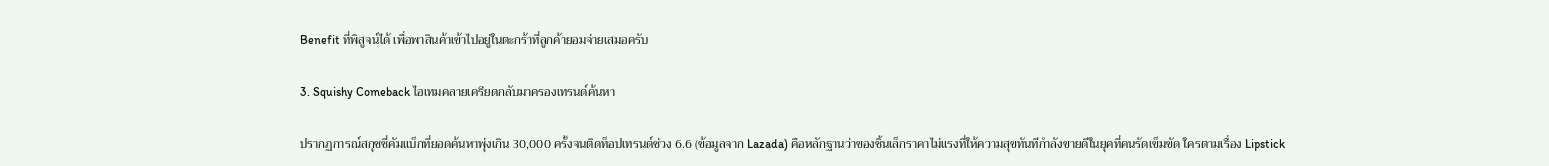Benefit ที่พิสูจน์ได้ เพื่อพาสินค้าเข้าไปอยู่ในตะกร้าที่ลูกค้ายอมจ่ายเสมอครับ

3. Squishy Comeback ไอเทมคลายเครียดกลับมาครองเทรนด์ค้นหา

ปรากฏการณ์สกุชชี่คัมแบ็กที่ยอดค้นหาพุ่งเกิน 30,000 ครั้งจนติดท็อปเทรนด์ช่วง 6.6 (ข้อมูลจาก Lazada) คือหลักฐานว่าของชิ้นเล็กราคาไม่แรงที่ให้ความสุขทันทีกำลังขายดีในยุคที่คนรัดเข็มขัด ใครตามเรื่อง Lipstick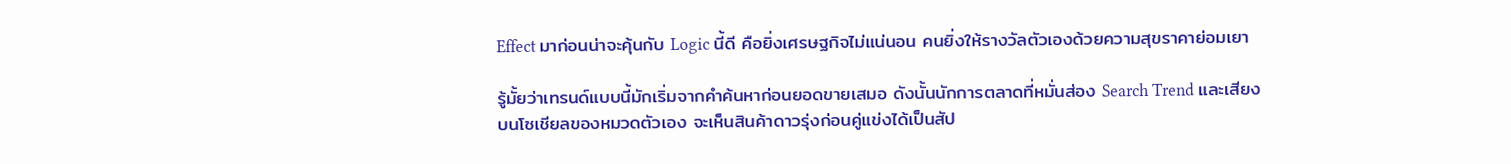Effect มาก่อนน่าจะคุ้นกับ Logic นี้ดี คือยิ่งเศรษฐกิจไม่แน่นอน คนยิ่งให้รางวัลตัวเองด้วยความสุขราคาย่อมเยา

รู้มั้ยว่าเทรนด์แบบนี้มักเริ่มจากคำค้นหาก่อนยอดขายเสมอ ดังนั้นนักการตลาดที่หมั่นส่อง Search Trend และเสียงบนโซเชียลของหมวดตัวเอง จะเห็นสินค้าดาวรุ่งก่อนคู่แข่งได้เป็นสัป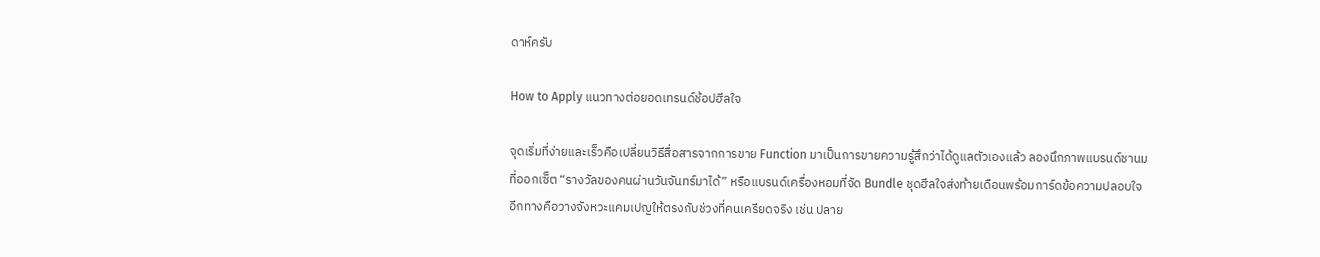ดาห์ครับ

How to Apply แนวทางต่อยอดเทรนด์ช้อปฮีลใจ

จุดเริ่มที่ง่ายและเร็วคือเปลี่ยนวิธีสื่อสารจากการขาย Function มาเป็นการขายความรู้สึกว่าได้ดูแลตัวเองแล้ว ลองนึกภาพแบรนด์ชานมที่ออกเซ็ต “รางวัลของคนผ่านวันจันทร์มาได้” หรือแบรนด์เครื่องหอมที่จัด Bundle ชุดฮีลใจส่งท้ายเดือนพร้อมการ์ดข้อความปลอบใจ อีกทางคือวางจังหวะแคมเปญให้ตรงกับช่วงที่คนเครียดจริง เช่น ปลาย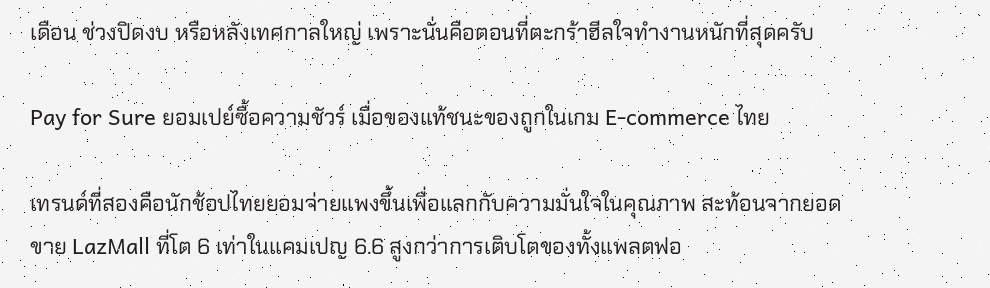เดือน ช่วงปิดงบ หรือหลังเทศกาลใหญ่ เพราะนั่นคือตอนที่ตะกร้าฮีลใจทำงานหนักที่สุดครับ

Pay for Sure ยอมเปย์ซื้อความชัวร์ เมื่อของแท้ชนะของถูกในเกม E-commerce ไทย

เทรนด์ที่สองคือนักช้อปไทยยอมจ่ายแพงขึ้นเพื่อแลกกับความมั่นใจในคุณภาพ สะท้อนจากยอดขาย LazMall ที่โต 6 เท่าในแคมเปญ 6.6 สูงกว่าการเติบโตของทั้งแพลตฟอ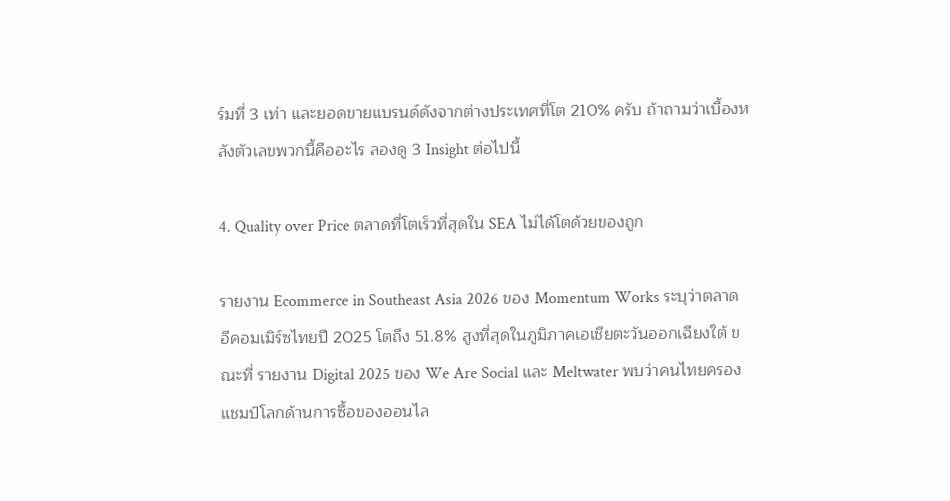ร์มที่ 3 เท่า และยอดขายแบรนด์ดังจากต่างประเทศที่โต 210% ครับ ถ้าถามว่าเบื้องหลังตัวเลขพวกนี้คืออะไร ลองดู 3 Insight ต่อไปนี้

4. Quality over Price ตลาดที่โตเร็วที่สุดใน SEA ไม่ได้โตด้วยของถูก

รายงาน Ecommerce in Southeast Asia 2026 ของ Momentum Works ระบุว่าตลาดอีคอมเมิร์ซไทยปี 2025 โตถึง 51.8% สูงที่สุดในภูมิภาคเอเชียตะวันออกเฉียงใต้ ขณะที่ รายงาน Digital 2025 ของ We Are Social และ Meltwater พบว่าคนไทยครองแชมป์โลกด้านการซื้อของออนไล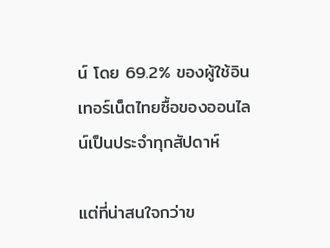น์ โดย 69.2% ของผู้ใช้อินเทอร์เน็ตไทยซื้อของออนไลน์เป็นประจำทุกสัปดาห์

แต่ที่น่าสนใจกว่าข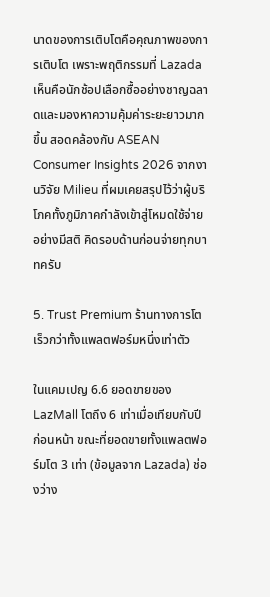นาดของการเติบโตคือคุณภาพของการเติบโต เพราะพฤติกรรมที่ Lazada เห็นคือนักช้อปเลือกซื้ออย่างชาญฉลาดและมองหาความคุ้มค่าระยะยาวมากขึ้น สอดคล้องกับ ASEAN Consumer Insights 2026 จากงานวิจัย Milieu ที่ผมเคยสรุปไว้ว่าผู้บริโภคทั้งภูมิภาคกำลังเข้าสู่โหมดใช้จ่ายอย่างมีสติ คิดรอบด้านก่อนจ่ายทุกบาทครับ

5. Trust Premium ร้านทางการโตเร็วกว่าทั้งแพลตฟอร์มหนึ่งเท่าตัว

ในแคมเปญ 6.6 ยอดขายของ LazMall โตถึง 6 เท่าเมื่อเทียบกับปีก่อนหน้า ขณะที่ยอดขายทั้งแพลตฟอร์มโต 3 เท่า (ข้อมูลจาก Lazada) ช่องว่าง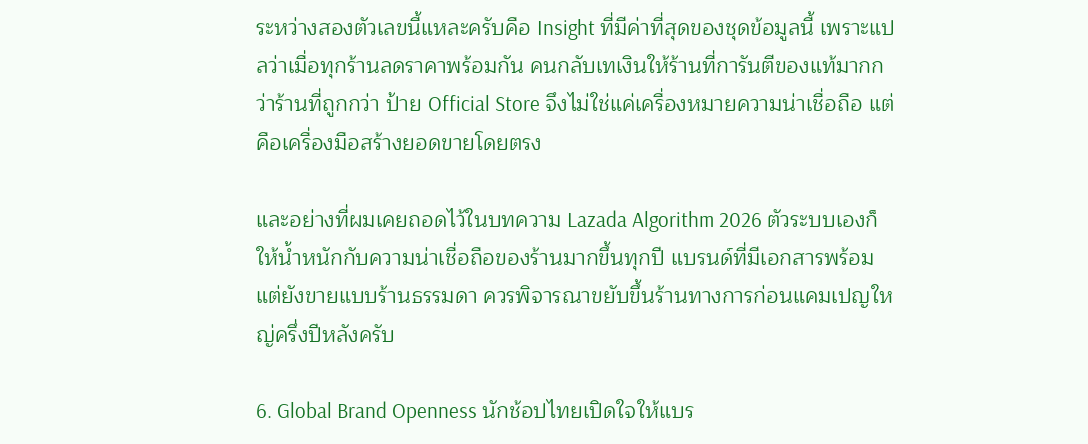ระหว่างสองตัวเลขนี้แหละครับคือ Insight ที่มีค่าที่สุดของชุดข้อมูลนี้ เพราะแปลว่าเมื่อทุกร้านลดราคาพร้อมกัน คนกลับเทเงินให้ร้านที่การันตีของแท้มากกว่าร้านที่ถูกกว่า ป้าย Official Store จึงไม่ใช่แค่เครื่องหมายความน่าเชื่อถือ แต่คือเครื่องมือสร้างยอดขายโดยตรง

และอย่างที่ผมเคยถอดไว้ในบทความ Lazada Algorithm 2026 ตัวระบบเองก็ให้น้ำหนักกับความน่าเชื่อถือของร้านมากขึ้นทุกปี แบรนด์ที่มีเอกสารพร้อมแต่ยังขายแบบร้านธรรมดา ควรพิจารณาขยับขึ้นร้านทางการก่อนแคมเปญใหญ่ครึ่งปีหลังครับ

6. Global Brand Openness นักช้อปไทยเปิดใจให้แบร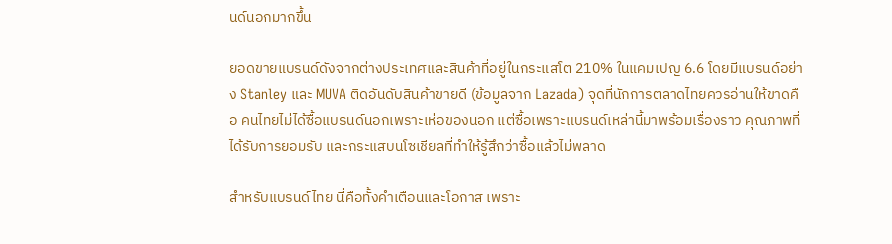นด์นอกมากขึ้น

ยอดขายแบรนด์ดังจากต่างประเทศและสินค้าที่อยู่ในกระแสโต 210% ในแคมเปญ 6.6 โดยมีแบรนด์อย่าง Stanley และ MUVA ติดอันดับสินค้าขายดี (ข้อมูลจาก Lazada) จุดที่นักการตลาดไทยควรอ่านให้ขาดคือ คนไทยไม่ได้ซื้อแบรนด์นอกเพราะเห่อของนอก แต่ซื้อเพราะแบรนด์เหล่านี้มาพร้อมเรื่องราว คุณภาพที่ได้รับการยอมรับ และกระแสบนโซเชียลที่ทำให้รู้สึกว่าซื้อแล้วไม่พลาด

สำหรับแบรนด์ไทย นี่คือทั้งคำเตือนและโอกาส เพราะ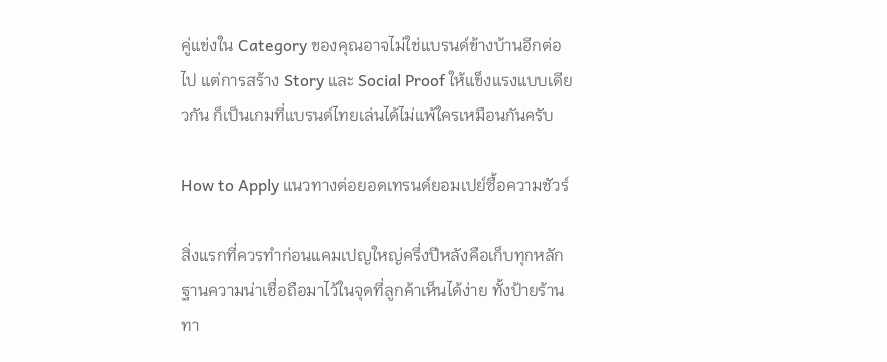คู่แข่งใน Category ของคุณอาจไม่ใช่แบรนด์ข้างบ้านอีกต่อไป แต่การสร้าง Story และ Social Proof ให้แข็งแรงแบบเดียวกัน ก็เป็นเกมที่แบรนด์ไทยเล่นได้ไม่แพ้ใครเหมือนกันครับ

How to Apply แนวทางต่อยอดเทรนด์ยอมเปย์ซื้อความชัวร์

สิ่งแรกที่ควรทำก่อนแคมเปญใหญ่ครึ่งปีหลังคือเก็บทุกหลักฐานความน่าเชื่อถือมาไว้ในจุดที่ลูกค้าเห็นได้ง่าย ทั้งป้ายร้านทา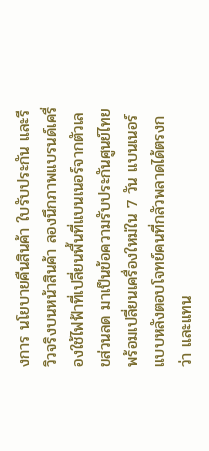งการ นโยบายคืนสินค้า ใบรับประกัน และรีวิวจริงบนหน้าสินค้า ลองนึกภาพแบรนด์เครื่องใช้ไฟฟ้าที่เปลี่ยนพื้นที่แบนเนอร์จากตัวเลขส่วนลด มาเป็นข้อความรับประกันศูนย์ไทยพร้อมเปลี่ยนเครื่องใหม่ใน 7 วัน แบนเนอร์แบบหลังตอบโจทย์คนที่กลัวพลาดได้ตรงกว่า และแทน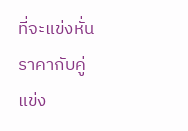ที่จะแข่งหั่นราคากับคู่แข่ง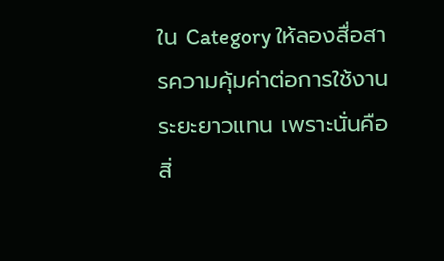ใน Category ให้ลองสื่อสารความคุ้มค่าต่อการใช้งานระยะยาวแทน เพราะนั่นคือสิ่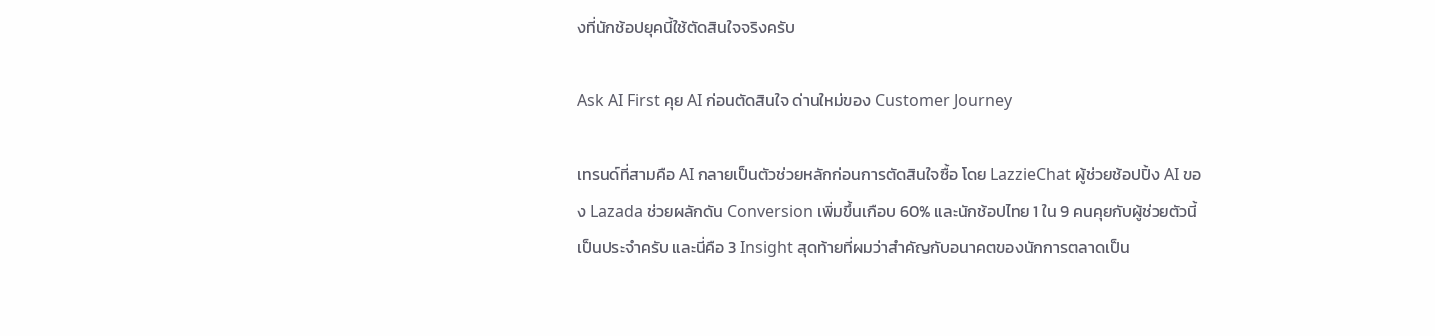งที่นักช้อปยุคนี้ใช้ตัดสินใจจริงครับ

Ask AI First คุย AI ก่อนตัดสินใจ ด่านใหม่ของ Customer Journey

เทรนด์ที่สามคือ AI กลายเป็นตัวช่วยหลักก่อนการตัดสินใจซื้อ โดย LazzieChat ผู้ช่วยช้อปปิ้ง AI ของ Lazada ช่วยผลักดัน Conversion เพิ่มขึ้นเกือบ 60% และนักช้อปไทย 1 ใน 9 คนคุยกับผู้ช่วยตัวนี้เป็นประจำครับ และนี่คือ 3 Insight สุดท้ายที่ผมว่าสำคัญกับอนาคตของนักการตลาดเป็น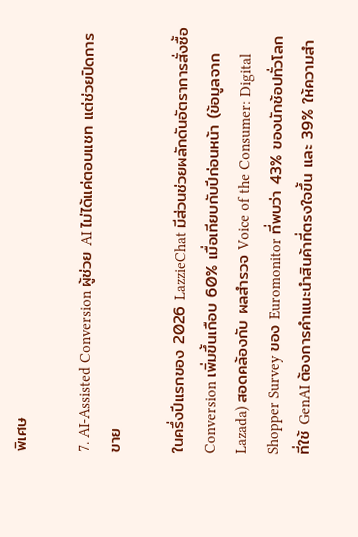พิเศษ

7. AI-Assisted Conversion ผู้ช่วย AI ไม่ได้แค่ตอบแชท แต่ช่วยปิดการขาย

ในครึ่งปีแรกของ 2026 LazzieChat มีส่วนช่วยผลักดันอัตราการสั่งซื้อ Conversion เพิ่มขึ้นเกือบ 60% เมื่อเทียบกับปีก่อนหน้า (ข้อมูลจาก Lazada) สอดคล้องกับ ผลสำรวจ Voice of the Consumer: Digital Shopper Survey ของ Euromonitor ที่พบว่า 43% ของนักช้อปทั่วโลกที่ใช้ GenAI ต้องการคำแนะนำสินค้าที่ตรงใจขึ้น และ 39% ให้ความสำ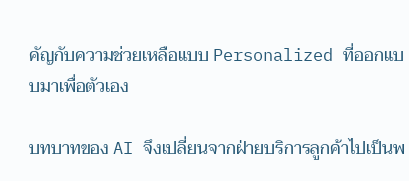คัญกับความช่วยเหลือแบบ Personalized ที่ออกแบบมาเพื่อตัวเอง

บทบาทของ AI จึงเปลี่ยนจากฝ่ายบริการลูกค้าไปเป็นพ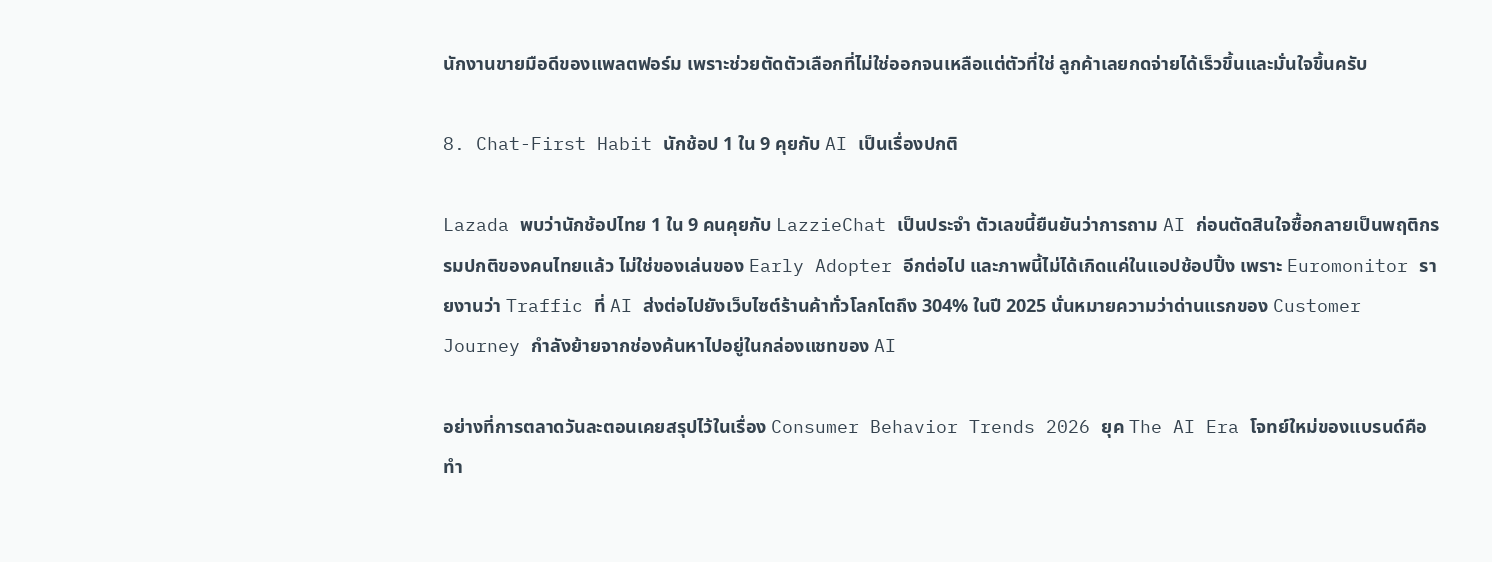นักงานขายมือดีของแพลตฟอร์ม เพราะช่วยตัดตัวเลือกที่ไม่ใช่ออกจนเหลือแต่ตัวที่ใช่ ลูกค้าเลยกดจ่ายได้เร็วขึ้นและมั่นใจขึ้นครับ

8. Chat-First Habit นักช้อป 1 ใน 9 คุยกับ AI เป็นเรื่องปกติ

Lazada พบว่านักช้อปไทย 1 ใน 9 คนคุยกับ LazzieChat เป็นประจำ ตัวเลขนี้ยืนยันว่าการถาม AI ก่อนตัดสินใจซื้อกลายเป็นพฤติกรรมปกติของคนไทยแล้ว ไม่ใช่ของเล่นของ Early Adopter อีกต่อไป และภาพนี้ไม่ได้เกิดแค่ในแอปช้อปปิ้ง เพราะ Euromonitor รายงานว่า Traffic ที่ AI ส่งต่อไปยังเว็บไซต์ร้านค้าทั่วโลกโตถึง 304% ในปี 2025 นั่นหมายความว่าด่านแรกของ Customer Journey กำลังย้ายจากช่องค้นหาไปอยู่ในกล่องแชทของ AI

อย่างที่การตลาดวันละตอนเคยสรุปไว้ในเรื่อง Consumer Behavior Trends 2026 ยุค The AI Era โจทย์ใหม่ของแบรนด์คือทำ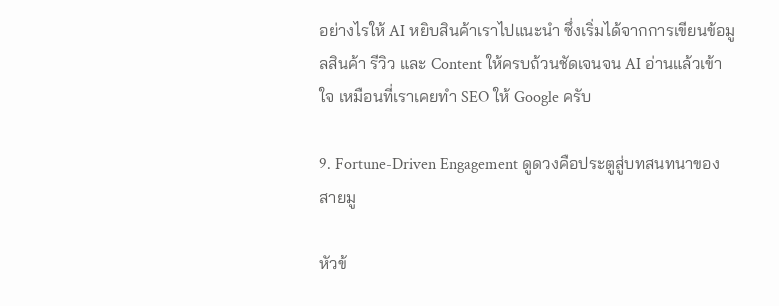อย่างไรให้ AI หยิบสินค้าเราไปแนะนำ ซึ่งเริ่มได้จากการเขียนข้อมูลสินค้า รีวิว และ Content ให้ครบถ้วนชัดเจนจน AI อ่านแล้วเข้าใจ เหมือนที่เราเคยทำ SEO ให้ Google ครับ

9. Fortune-Driven Engagement ดูดวงคือประตูสู่บทสนทนาของสายมู

หัวข้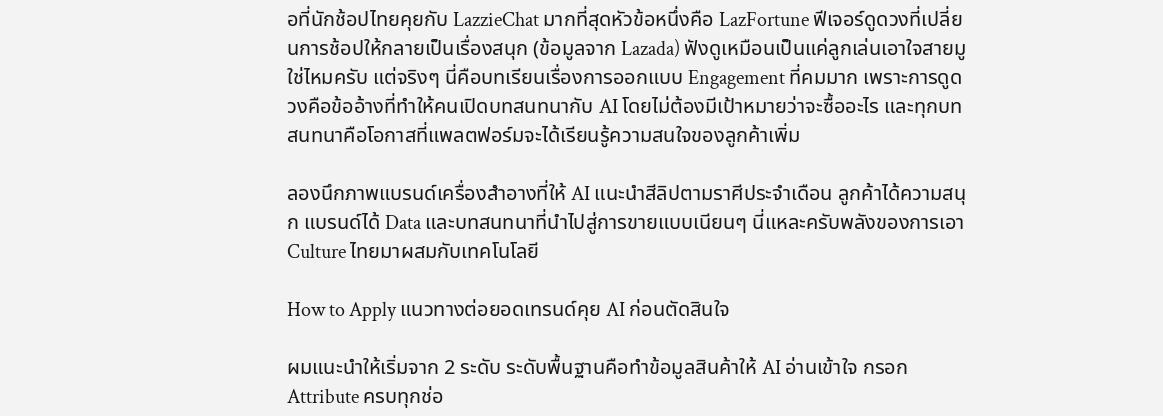อที่นักช้อปไทยคุยกับ LazzieChat มากที่สุดหัวข้อหนึ่งคือ LazFortune ฟีเจอร์ดูดวงที่เปลี่ยนการช้อปให้กลายเป็นเรื่องสนุก (ข้อมูลจาก Lazada) ฟังดูเหมือนเป็นแค่ลูกเล่นเอาใจสายมูใช่ไหมครับ แต่จริงๆ นี่คือบทเรียนเรื่องการออกแบบ Engagement ที่คมมาก เพราะการดูดวงคือข้ออ้างที่ทำให้คนเปิดบทสนทนากับ AI โดยไม่ต้องมีเป้าหมายว่าจะซื้ออะไร และทุกบทสนทนาคือโอกาสที่แพลตฟอร์มจะได้เรียนรู้ความสนใจของลูกค้าเพิ่ม

ลองนึกภาพแบรนด์เครื่องสำอางที่ให้ AI แนะนำสีลิปตามราศีประจำเดือน ลูกค้าได้ความสนุก แบรนด์ได้ Data และบทสนทนาที่นำไปสู่การขายแบบเนียนๆ นี่แหละครับพลังของการเอา Culture ไทยมาผสมกับเทคโนโลยี

How to Apply แนวทางต่อยอดเทรนด์คุย AI ก่อนตัดสินใจ

ผมแนะนำให้เริ่มจาก 2 ระดับ ระดับพื้นฐานคือทำข้อมูลสินค้าให้ AI อ่านเข้าใจ กรอก Attribute ครบทุกช่อ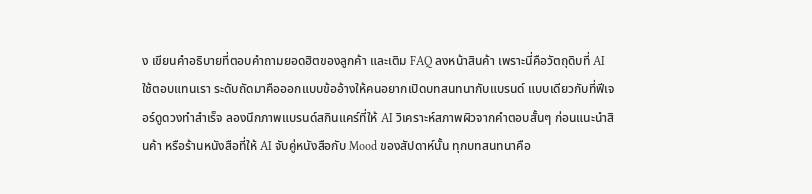ง เขียนคำอธิบายที่ตอบคำถามยอดฮิตของลูกค้า และเติม FAQ ลงหน้าสินค้า เพราะนี่คือวัตถุดิบที่ AI ใช้ตอบแทนเรา ระดับถัดมาคือออกแบบข้ออ้างให้คนอยากเปิดบทสนทนากับแบรนด์ แบบเดียวกับที่ฟีเจอร์ดูดวงทำสำเร็จ ลองนึกภาพแบรนด์สกินแคร์ที่ให้ AI วิเคราะห์สภาพผิวจากคำตอบสั้นๆ ก่อนแนะนำสินค้า หรือร้านหนังสือที่ให้ AI จับคู่หนังสือกับ Mood ของสัปดาห์นั้น ทุกบทสนทนาคือ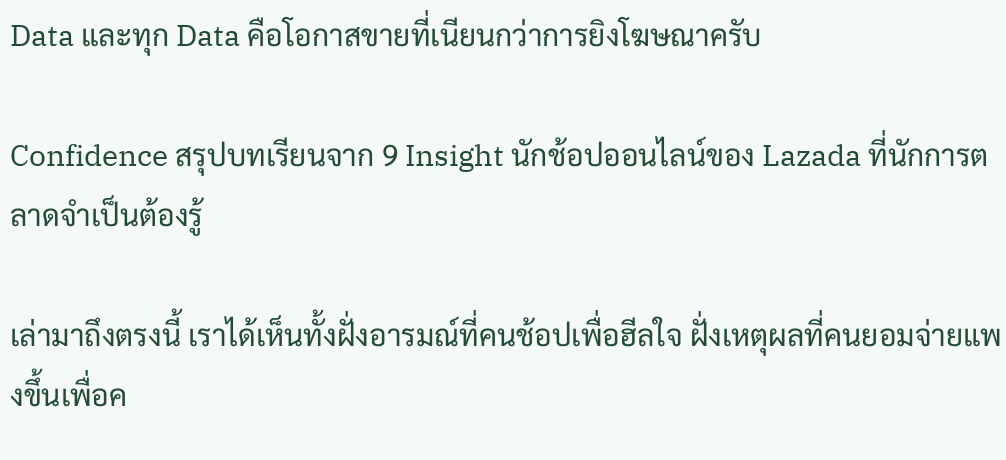Data และทุก Data คือโอกาสขายที่เนียนกว่าการยิงโฆษณาครับ

Confidence สรุปบทเรียนจาก 9 Insight นักช้อปออนไลน์ของ Lazada ที่นักการตลาดจำเป็นต้องรู้

เล่ามาถึงตรงนี้ เราได้เห็นทั้งฝั่งอารมณ์ที่คนช้อปเพื่อฮีลใจ ฝั่งเหตุผลที่คนยอมจ่ายแพงขึ้นเพื่อค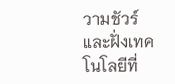วามชัวร์ และฝั่งเทคโนโลยีที่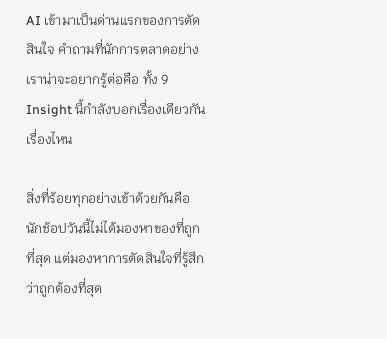AI เข้ามาเป็นด่านแรกของการตัดสินใจ คำถามที่นักการตลาดอย่างเราน่าจะอยากรู้ต่อคือ ทั้ง 9 Insight นี้กำลังบอกเรื่องเดียวกันเรื่องไหน

สิ่งที่ร้อยทุกอย่างเข้าด้วยกันคือ นักช้อปวันนี้ไม่ได้มองหาของที่ถูกที่สุด แต่มองหาการตัดสินใจที่รู้สึกว่าถูกต้องที่สุด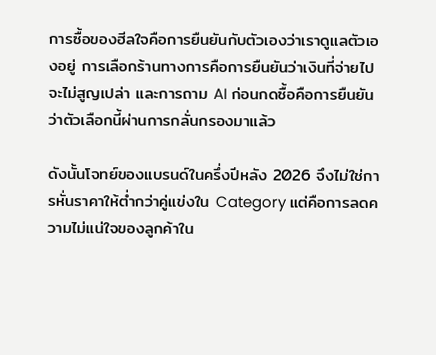การซื้อของฮีลใจคือการยืนยันกับตัวเองว่าเราดูแลตัวเองอยู่ การเลือกร้านทางการคือการยืนยันว่าเงินที่จ่ายไปจะไม่สูญเปล่า และการถาม AI ก่อนกดซื้อคือการยืนยันว่าตัวเลือกนี้ผ่านการกลั่นกรองมาแล้ว

ดังนั้นโจทย์ของแบรนด์ในครึ่งปีหลัง 2026 จึงไม่ใช่การหั่นราคาให้ต่ำกว่าคู่แข่งใน Category แต่คือการลดความไม่แน่ใจของลูกค้าใน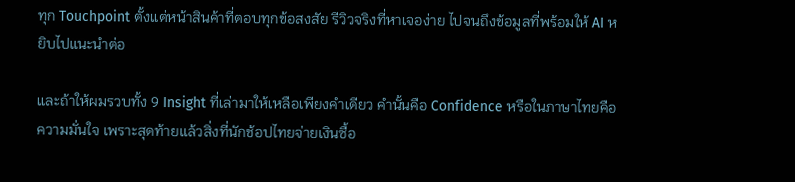ทุก Touchpoint ตั้งแต่หน้าสินค้าที่ตอบทุกข้อสงสัย รีวิวจริงที่หาเจอง่าย ไปจนถึงข้อมูลที่พร้อมให้ AI หยิบไปแนะนำต่อ

และถ้าให้ผมรวบทั้ง 9 Insight ที่เล่ามาให้เหลือเพียงคำเดียว คำนั้นคือ Confidence หรือในภาษาไทยคือความมั่นใจ เพราะสุดท้ายแล้วสิ่งที่นักช้อปไทยจ่ายเงินซื้อ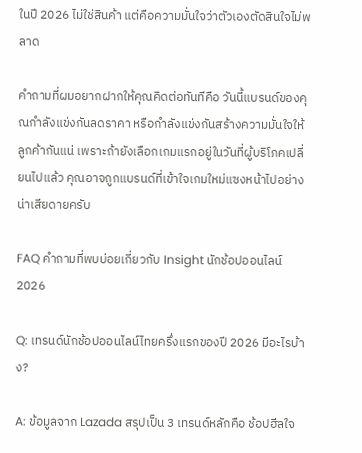ในปี 2026 ไม่ใช่สินค้า แต่คือความมั่นใจว่าตัวเองตัดสินใจไม่พลาด

คำถามที่ผมอยากฝากให้คุณคิดต่อทันทีคือ วันนี้แบรนด์ของคุณกำลังแข่งกันลดราคา หรือกำลังแข่งกันสร้างความมั่นใจให้ลูกค้ากันแน่ เพราะถ้ายังเลือกเกมแรกอยู่ในวันที่ผู้บริโภคเปลี่ยนไปแล้ว คุณอาจถูกแบรนด์ที่เข้าใจเกมใหม่แซงหน้าไปอย่างน่าเสียดายครับ

FAQ คำถามที่พบบ่อยเกี่ยวกับ Insight นักช้อปออนไลน์ 2026

Q: เทรนด์นักช้อปออนไลน์ไทยครึ่งแรกของปี 2026 มีอะไรบ้าง?

A: ข้อมูลจาก Lazada สรุปเป็น 3 เทรนด์หลักคือ ช้อปฮีลใจ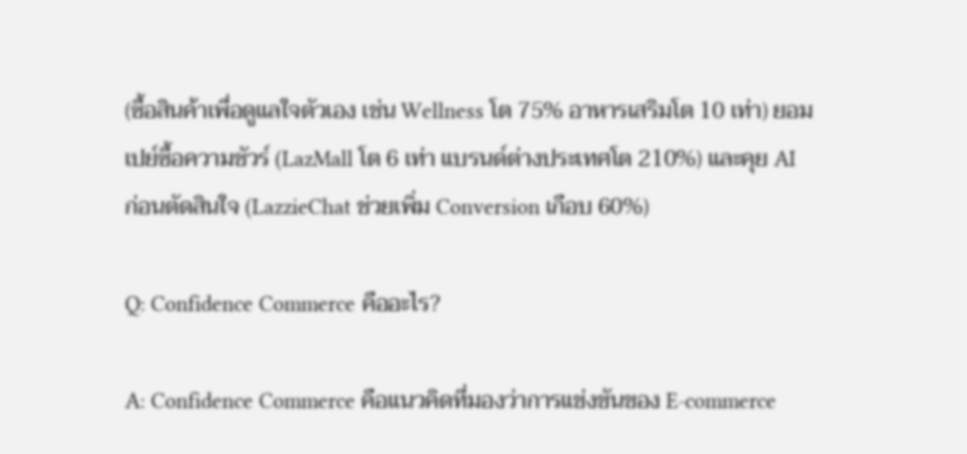(ซื้อสินค้าเพื่อดูแลใจตัวเอง เช่น Wellness โต 75% อาหารเสริมโต 10 เท่า) ยอมเปย์ซื้อความชัวร์ (LazMall โต 6 เท่า แบรนด์ต่างประเทศโต 210%) และคุย AI ก่อนตัดสินใจ (LazzieChat ช่วยเพิ่ม Conversion เกือบ 60%)

Q: Confidence Commerce คืออะไร?

A: Confidence Commerce คือแนวคิดที่มองว่าการแข่งขันของ E-commerce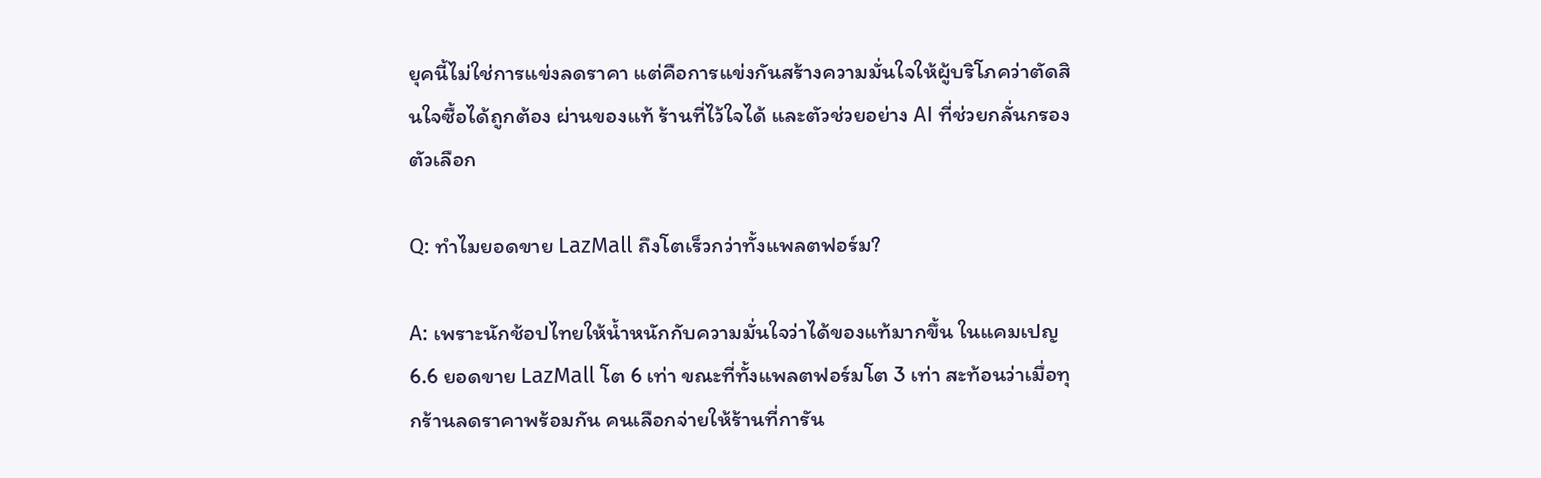ยุคนี้ไม่ใช่การแข่งลดราคา แต่คือการแข่งกันสร้างความมั่นใจให้ผู้บริโภคว่าตัดสินใจซื้อได้ถูกต้อง ผ่านของแท้ ร้านที่ไว้ใจได้ และตัวช่วยอย่าง AI ที่ช่วยกลั่นกรองตัวเลือก

Q: ทำไมยอดขาย LazMall ถึงโตเร็วกว่าทั้งแพลตฟอร์ม?

A: เพราะนักช้อปไทยให้น้ำหนักกับความมั่นใจว่าได้ของแท้มากขึ้น ในแคมเปญ 6.6 ยอดขาย LazMall โต 6 เท่า ขณะที่ทั้งแพลตฟอร์มโต 3 เท่า สะท้อนว่าเมื่อทุกร้านลดราคาพร้อมกัน คนเลือกจ่ายให้ร้านที่การัน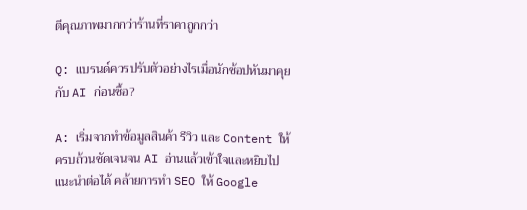ตีคุณภาพมากกว่าร้านที่ราคาถูกกว่า

Q: แบรนด์ควรปรับตัวอย่างไรเมื่อนักช้อปหันมาคุยกับ AI ก่อนซื้อ?

A: เริ่มจากทำข้อมูลสินค้า รีวิว และ Content ให้ครบถ้วนชัดเจนจน AI อ่านแล้วเข้าใจและหยิบไปแนะนำต่อได้ คล้ายการทำ SEO ให้ Google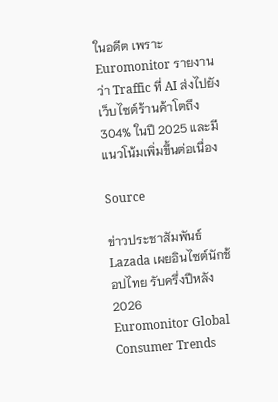ในอดีต เพราะ Euromonitor รายงานว่า Traffic ที่ AI ส่งไปยังเว็บไซต์ร้านค้าโตถึง 304% ในปี 2025 และมีแนวโน้มเพิ่มขึ้นต่อเนื่อง

Source

ข่าวประชาสัมพันธ์ Lazada เผยอินไซต์นักช้อปไทย รับครึ่งปีหลัง 2026
Euromonitor Global Consumer Trends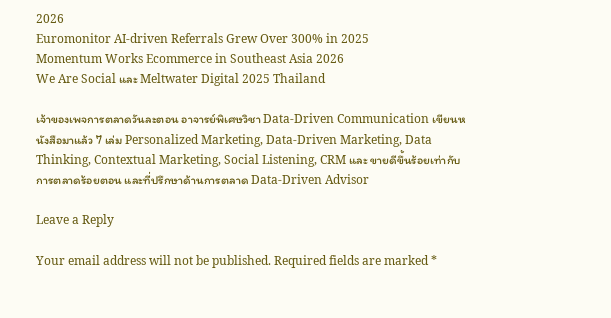2026
Euromonitor AI-driven Referrals Grew Over 300% in 2025
Momentum Works Ecommerce in Southeast Asia 2026
We Are Social และ Meltwater Digital 2025 Thailand

เจ้าของเพจการตลาดวันละตอน อาจารย์พิเศษวิชา Data-Driven Communication เขียนหนังสือมาแล้ว 7 เล่ม Personalized Marketing, Data-Driven Marketing, Data Thinking, Contextual Marketing, Social Listening, CRM และ ขายดีขึ้นร้อยเท่ากับการตลาดร้อยตอน และที่ปรึกษาด้านการตลาด Data-Driven Advisor

Leave a Reply

Your email address will not be published. Required fields are marked *